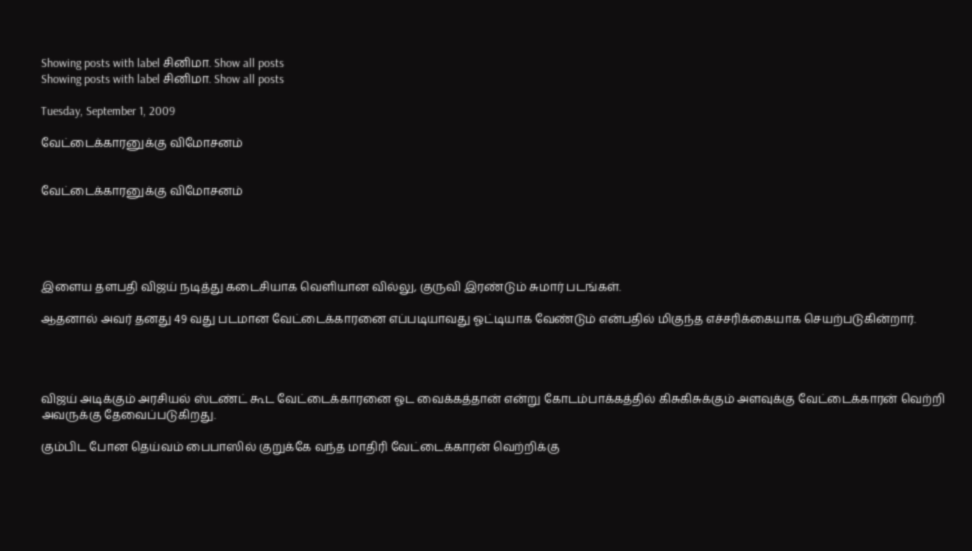Showing posts with label சினிமா. Show all posts
Showing posts with label சினிமா. Show all posts

Tuesday, September 1, 2009

வேட்டைக்காரனுக்கு விமோசனம்


வேட்டைக்காரனுக்கு விமோசனம்





இளைய தளபதி விஜய் நடித்து கடைசியாக வெளியான வில்லு, குருவி இரண்டும் சுமார் படங்கள்.

ஆதனால் அவர் தனது 49 வது படமான வேட்டைக்காரனை எப்படியாவது ஓட்டியாக வேண்டும் என்பதில் மிகுந்த எச்சரிக்கையாக செயற்படுகின்றார்.




விஜய் அடிக்கும் அரசியல் ஸ்டண்ட் கூட வேட்டைக்காரனை ஓட வைக்கத்தான் என்று கோடம்பாக்கத்தில் கிசுகிசுக்கும் அளவுக்கு வேட்டைக்காரன் வெற்றி அவருக்கு தேவைப்படுகிறது.

கும்பிட போன தெய்வம் பைபாஸில் குறுக்கே வந்த மாதிரி வேட்டைக்காரன் வெற்றிக்கு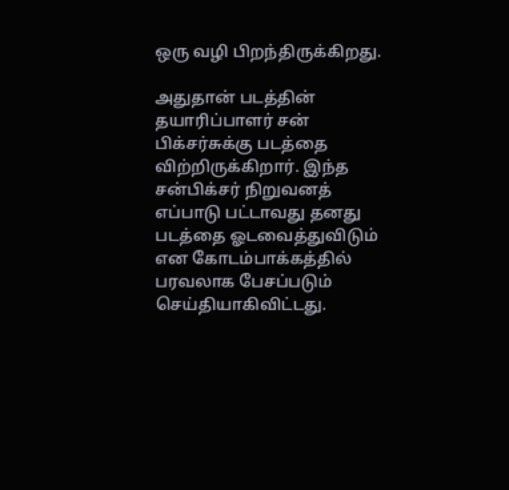ஒரு வழி பிறந்திருக்கிறது.

அதுதான் படத்தின் தயாரிப்பாளர் சன் பிக்சர்சுக்கு படத்தை விற்றிருக்கிறார். இந்த சன்பிக்சர் நிறுவனத் எப்பாடு பட்டாவது தனது படத்தை ஓடவைத்துவிடும் என கோடம்பாக்கத்தில் பரவலாக பேசப்படும் செய்தியாகிவிட்டது.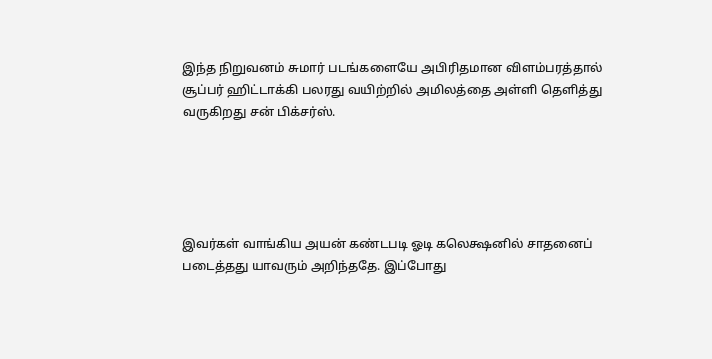இந்த நிறுவனம் சுமார் படங்களையே அபிரிதமான விளம்பரத்தால் சூப்பர் ஹிட்டாக்கி பலரது வயிற்றில் அமிலத்தை அள்ளி தெளித்து வருகிறது சன் பிக்சர்ஸ்.





இவர்கள் வாங்கிய அயன் கண்டபடி ஓடி கலெக்ஷனில் சாதனைப் படைத்தது யாவரும் அறிந்ததே. இப்போது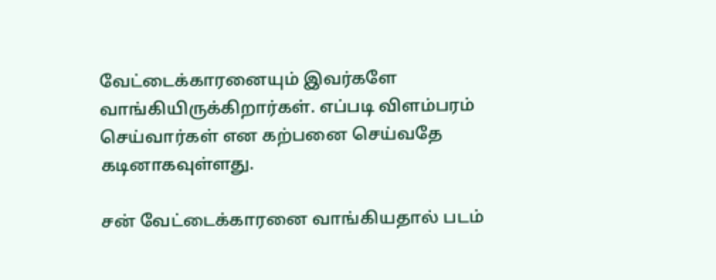வேட்டைக்காரனையும் இவர்களே வாங்கியிருக்கிறார்கள். எப்படி விளம்பரம் செய்வார்கள் என கற்பனை செய்வதே கடினாகவுள்ளது.

சன் வேட்டைக்காரனை வாங்கியதால் படம்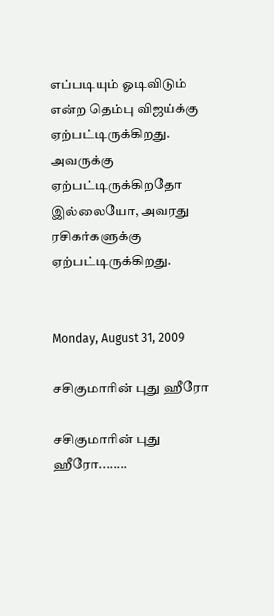எப்படியும் ஓடிவிடும் என்ற தெம்பு விஜய்க்கு ஏற்பட்டிருக்கிறது. அவருக்கு ஏற்பட்டிருக்கிறதோ இல்லையோ, அவரது ரசிகர்களுக்கு ஏற்பட்டிருக்கிறது.


Monday, August 31, 2009

சசிகுமா‌ரின் புது ஹீரோ

சசிகுமா‌ரின் புது ஹீரோ........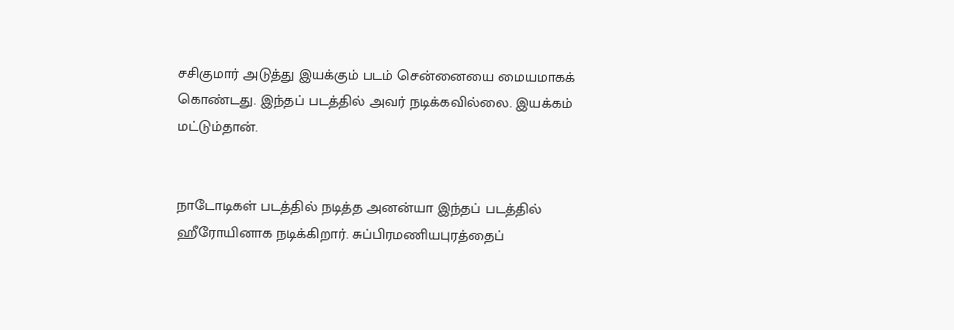சசிகுமார் அடுத்து இயக்கும் படம் சென்னையை மையமாகக் கொண்டது. இந்தப் படத்தில் அவர் நடிக்கவில்லை. இயக்கம் மட்டும்தான்.


நாடோடிகள் படத்தில் நடித்த அனன்யா இந்தப் படத்தில் ஹீரோயினாக நடிக்கிறார். சுப்பிரமணியபுரத்தைப்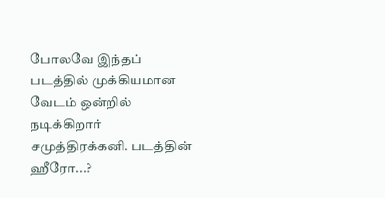போலவே இந்தப் படத்தில் முக்கியமான வேடம் ஒன்றில் நடிக்கிறார் சமுத்திரக்கனி. படத்தின் ஹீரோ...?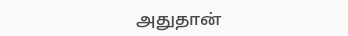அதுதான்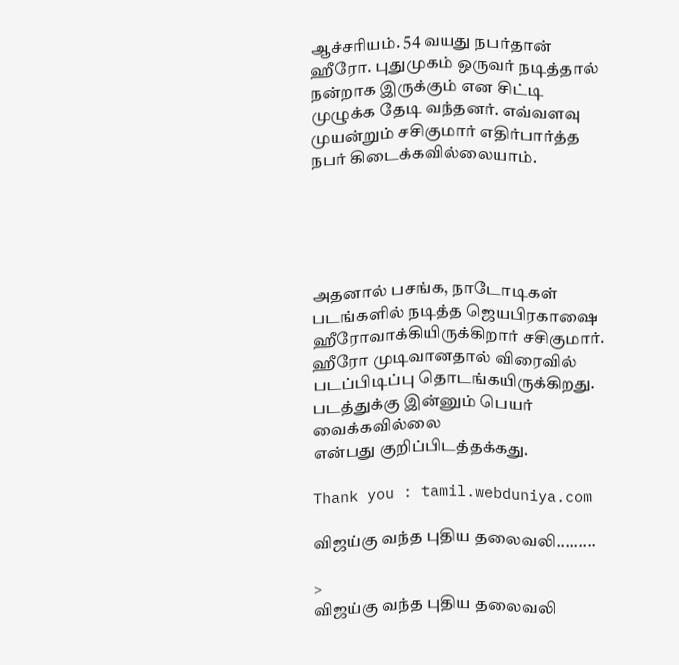ஆச்ச‌ரியம். 54 வயது நபர்தான் ஹீரோ. புதுமுகம் ஒருவர் நடித்தால் நன்றாக இருக்கும் என சிட்டி முழுக்க தேடி வந்தனர். எவ்வளவு முயன்றும் சசிகுமார் எதிர்பார்த்த நபர் கிடைக்கவில்லையாம்.





அதனால் பசங்க, நாடோடிகள் படங்களில் நடித்த ஜெயபிரகாஷை ஹீரோவாக்கியிருக்கிறார் சசிகுமார். ஹீரோ முடிவானதால் விரைவில் படப்பிடிப்பு தொடங்கயிருக்கிறது. படத்துக்கு இன்னும் பெயர் வைக்கவில்லை
என்பது குறிப்பிடத்தக்கது.

Thank you : tamil.webduniya.com

விஜய்கு வந்த புதிய தலைவலி.........

>
விஜய்கு வந்த புதிய தலைவலி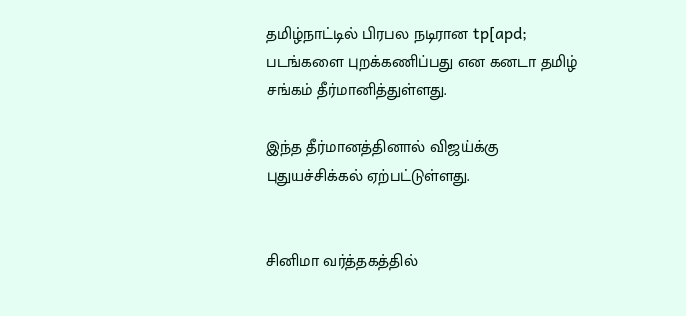தமிழ்நாட்டில் பிரபல நடிரான tp[apd; படங்களை புறக்கணிப்பது என கனடா தமிழ் சங்கம் தீர்மானித்துள்ளது.

இந்த தீர்மானத்தினால் விஜய்க்கு புதுயச்சிக்கல் ஏற்பட்டுள்ளது.


சினிமா வர்த்தகத்தில்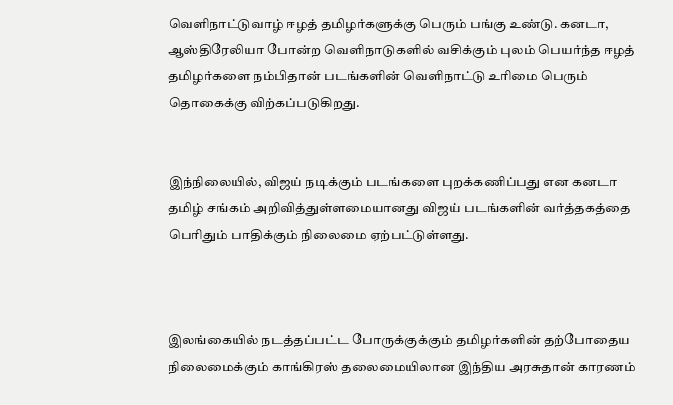வெளிநாட்டுவாழ் ஈழத் தமிழர்களுக்கு பெரும் பங்கு உண்டு. கனடா, ஆஸ்திரேலியா போன்ற வெளிநாடுகளில் வசிக்கும் புலம் பெயர்ந்த ஈழத் தமிழர்களை நம்பிதான் படங்களின் வெளிநாட்டு உரிமை பெரும் தொகைக்கு விற்கப்படுகிறது.


இந்நிலையில், விஜய் நடிக்கும் படங்களை புறக்கணிப்பது என கனடா தமிழ் சங்கம் அறிவித்துள்ளமையானது விஜய் படங்களின் வர்த்தகத்தை பெரிதும் பாதிக்கும் நிலைமை ஏற்பட்டுள்ளது.



இலங்கையில் நடத்தப்பட்ட போருக்குக்கும் தமிழர்களின் தற்போதைய நிலைமைக்கும் காங்கிரஸ் தலைமையிலான இந்திய அரசுதான் காரணம்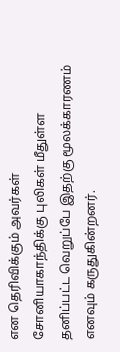என தெரிவிக்கும் அவர்கள் சோனியாகாந்திக்கு புலிகள் மீதுள்ள தனிப்பட்ட வெறுப்பே இதற்கு மூலக்காரணம் எனவும் கருதுகின்றனர்.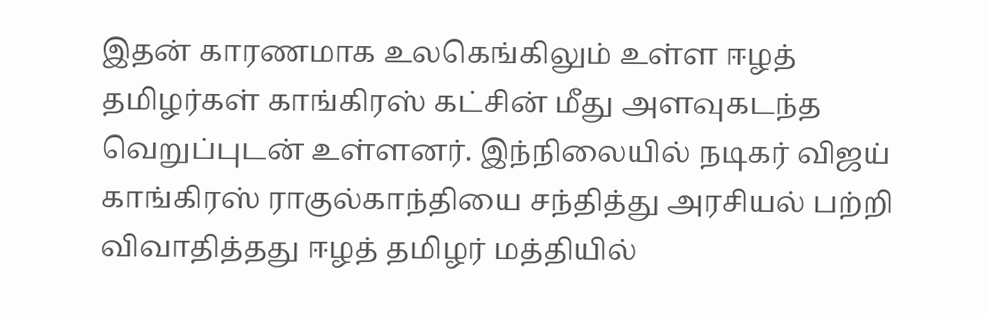இதன் காரணமாக உலகெங்கிலும் உள்ள ஈழத் தமிழர்கள் காங்கிரஸ் கட்சின் மீது அளவுகடந்த வெறுப்புடன் உள்ளனர். இந்நிலையில் நடிகர் விஜய் காங்கிரஸ் ராகுல்காந்தியை சந்தித்து அரசியல் பற்றி விவாதித்தது ஈழத் தமிழர் மத்தியில்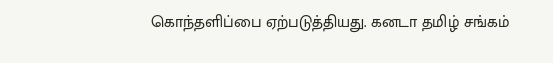கொந்தளிப்பை ஏற்படுத்தியது. கனடா தமிழ் சங்கம்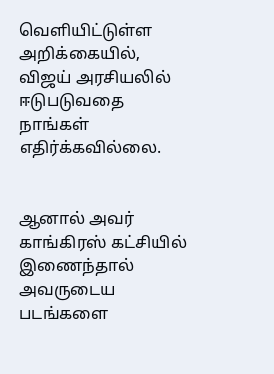வெளியிட்டுள்ள அறிக்கையில், விஜய் அரசியலில் ஈடுபடுவதை நாங்கள் எதிர்க்கவில்லை.


ஆனால் அவர் காங்கிரஸ் கட்சியில் இணைந்தால் அவருடைய படங்களை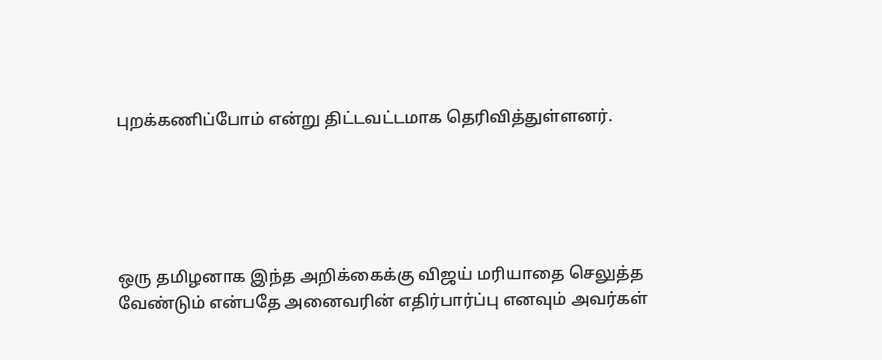புறக்கணிப்போம் என்று திட்டவட்டமாக தெரிவித்துள்ளனர்.





ஒரு தமிழனாக இந்த அறிக்கைக்கு விஜய் மரியாதை செலுத்த வேண்டும் என்பதே அனைவரின் எதிர்பார்ப்பு எனவும் அவர்கள்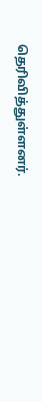தெரிவித்துள்ளனர்.